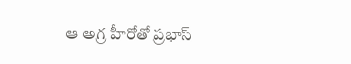ఆ అగ్ర హీరోతో ప్రభాస్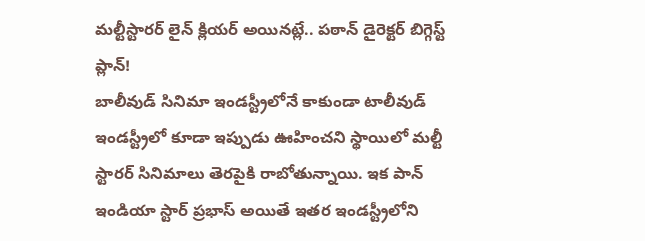మల్టీస్టారర్ లైన్ క్లియర్ అయినట్లే.. పఠాన్ డైరెక్టర్ బిగ్గెస్ట్ ప్లాన్!
బాలీవుడ్ సినిమా ఇండస్ట్రీలోనే కాకుండా టాలీవుడ్ ఇండస్ట్రీలో కూడా ఇప్పుడు ఊహించని స్థాయిలో మల్టీ స్టారర్ సినిమాలు తెరపైకి రాబోతున్నాయి. ఇక పాన్ ఇండియా స్టార్ ప్రభాస్ అయితే ఇతర ఇండస్ట్రీలోని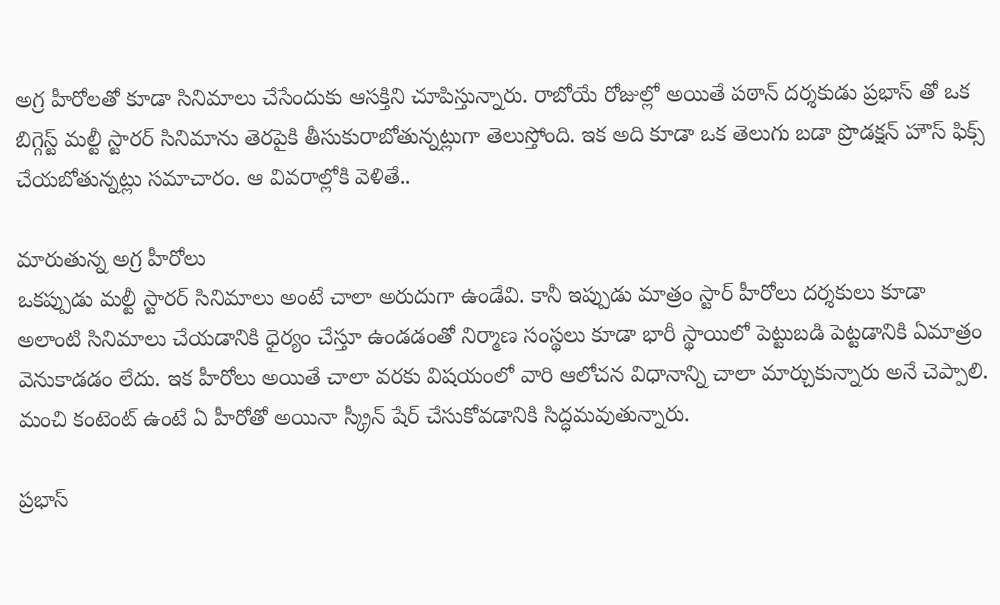అగ్ర హీరోలతో కూడా సినిమాలు చేసేందుకు ఆసక్తిని చూపిస్తున్నారు. రాబోయే రోజుల్లో అయితే పఠాన్ దర్శకుడు ప్రభాస్ తో ఒక బిగ్గెస్ట్ మల్టీ స్టారర్ సినిమాను తెరపైకి తీసుకురాబోతున్నట్లుగా తెలుస్తోంది. ఇక అది కూడా ఒక తెలుగు బడా ప్రొడక్షన్ హౌస్ ఫిక్స్ చేయబోతున్నట్లు సమాచారం. ఆ వివరాల్లోకి వెళితే..

మారుతున్న అగ్ర హీరోలు
ఒకప్పుడు మల్టీ స్టారర్ సినిమాలు అంటే చాలా అరుదుగా ఉండేవి. కానీ ఇప్పుడు మాత్రం స్టార్ హీరోలు దర్శకులు కూడా అలాంటి సినిమాలు చేయడానికి ధైర్యం చేస్తూ ఉండడంతో నిర్మాణ సంస్థలు కూడా భారీ స్థాయిలో పెట్టుబడి పెట్టడానికి ఏమాత్రం వెనుకాడడం లేదు. ఇక హీరోలు అయితే చాలా వరకు విషయంలో వారి ఆలోచన విధానాన్ని చాలా మార్చుకున్నారు అనే చెప్పాలి. మంచి కంటెంట్ ఉంటే ఏ హీరోతో అయినా స్క్రీన్ షేర్ చేసుకోవడానికి సిద్ధమవుతున్నారు.

ప్రభాస్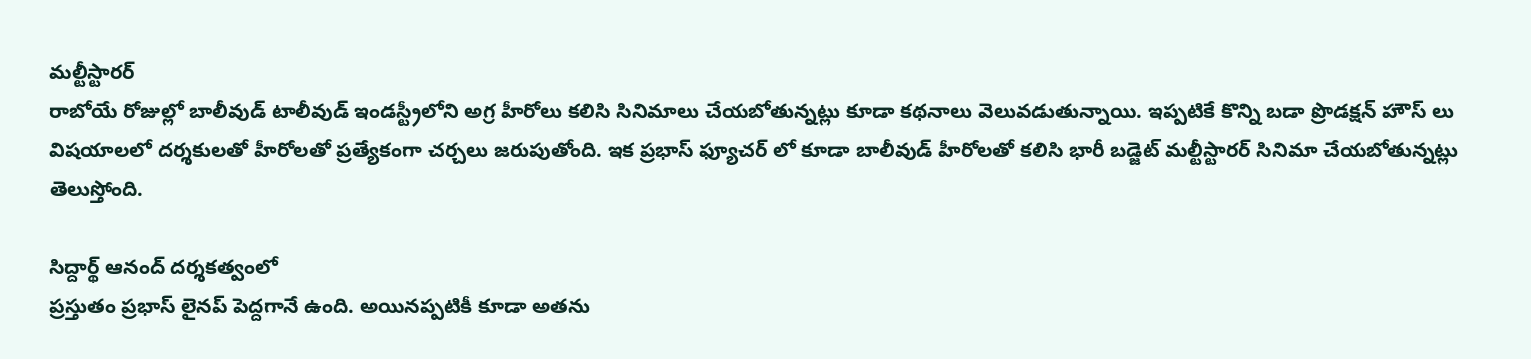మల్టీస్టారర్
రాబోయే రోజుల్లో బాలీవుడ్ టాలీవుడ్ ఇండస్ట్రీలోని అగ్ర హీరోలు కలిసి సినిమాలు చేయబోతున్నట్లు కూడా కథనాలు వెలువడుతున్నాయి. ఇప్పటికే కొన్ని బడా ప్రొడక్షన్ హౌస్ లు విషయాలలో దర్శకులతో హీరోలతో ప్రత్యేకంగా చర్చలు జరుపుతోంది. ఇక ప్రభాస్ ఫ్యూచర్ లో కూడా బాలీవుడ్ హీరోలతో కలిసి భారీ బడ్జెట్ మల్టీస్టారర్ సినిమా చేయబోతున్నట్లు తెలుస్తోంది.

సిద్దార్థ్ ఆనంద్ దర్శకత్వంలో
ప్రస్తుతం ప్రభాస్ లైనప్ పెద్దగానే ఉంది. అయినప్పటికీ కూడా అతను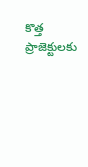కొత్త ప్రాజెక్టులకు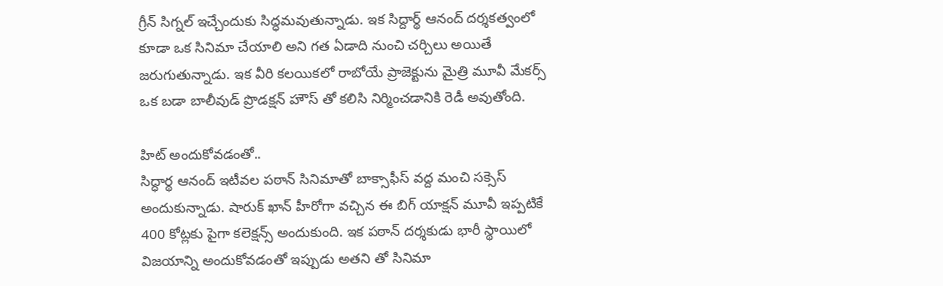గ్రీన్ సిగ్నల్ ఇచ్చేందుకు సిద్ధమవుతున్నాడు. ఇక సిద్దార్థ్ ఆనంద్ దర్శకత్వంలో కూడా ఒక సినిమా చేయాలి అని గత ఏడాది నుంచి చర్చిలు అయితే జరుగుతున్నాడు. ఇక వీరి కలయికలో రాబోయే ప్రాజెక్టును మైత్రి మూవీ మేకర్స్ ఒక బడా బాలీవుడ్ ప్రొడక్షన్ హౌస్ తో కలిసి నిర్మించడానికి రెడీ అవుతోంది.

హిట్ అందుకోవడంతో..
సిద్ధార్థ ఆనంద్ ఇటీవల పఠాన్ సినిమాతో బాక్సాఫీస్ వద్ద మంచి సక్సెస్ అందుకున్నాడు. షారుక్ ఖాన్ హీరోగా వచ్చిన ఈ బిగ్ యాక్షన్ మూవీ ఇప్పటికే 400 కోట్లకు పైగా కలెక్షన్స్ అందుకుంది. ఇక పఠాన్ దర్శకుడు భారీ స్థాయిలో విజయాన్ని అందుకోవడంతో ఇప్పుడు అతని తో సినిమా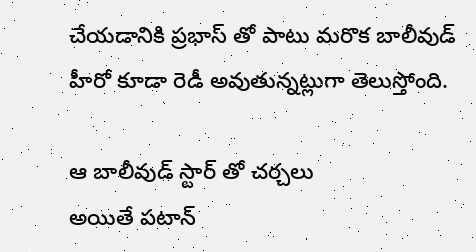చేయడానికి ప్రభాస్ తో పాటు మరొక బాలీవుడ్ హీరో కూడా రెడీ అవుతున్నట్లుగా తెలుస్తోంది.

ఆ బాలీవుడ్ స్టార్ తో చర్చలు
అయితే పటాన్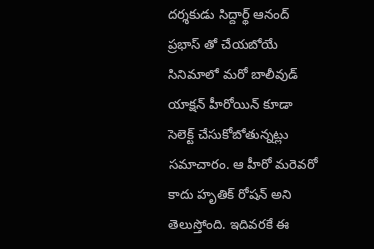దర్శకుడు సిద్దార్థ్ ఆనంద్ ప్రభాస్ తో చేయబోయే సినిమాలో మరో బాలీవుడ్ యాక్షన్ హీరోయిన్ కూడా సెలెక్ట్ చేసుకోబోతున్నట్లు సమాచారం. ఆ హీరో మరెవరో కాదు హృతిక్ రోషన్ అని తెలుస్తోంది. ఇదివరకే ఈ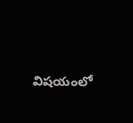విషయంలో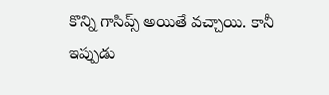కొన్ని గాసిప్స్ అయితే వచ్చాయి. కానీ ఇప్పుడు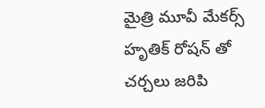మైత్రి మూవీ మేకర్స్ హృతిక్ రోషన్ తో చర్చలు జరిపి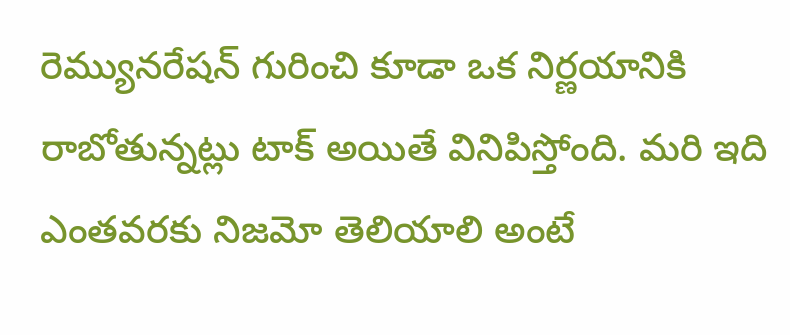రెమ్యునరేషన్ గురించి కూడా ఒక నిర్ణయానికి రాబోతున్నట్లు టాక్ అయితే వినిపిస్తోంది. మరి ఇది ఎంతవరకు నిజమో తెలియాలి అంటే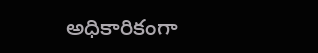అధికారికంగా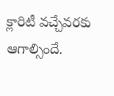క్లారిటీ వచ్చేవరకు ఆగాల్సిందే.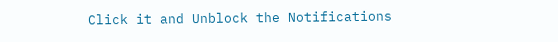Click it and Unblock the Notifications